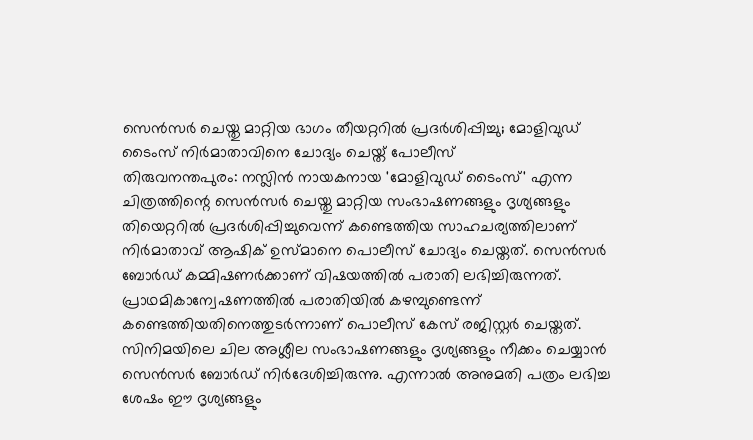സെൻസർ ചെയ്തു മാറ്റിയ ഭാഗം തീയറ്ററിൽ പ്രദർശിപ്പിച്ചു; മോളിവുഡ് ടൈംസ് നിർമാതാവിനെ ചോദ്യം ചെയ്ത് പോലീസ്
തിരുവനന്തപുരം: നസ്ലിൻ നായകനായ 'മോളിവുഡ് ടൈംസ്' എന്ന ചിത്രത്തിന്റെ സെൻസർ ചെയ്തു മാറ്റിയ സംഭാഷണങ്ങളും ദൃശ്യങ്ങളും തിയെറ്ററിൽ പ്രദർശിപ്പിച്ചുവെന്ന് കണ്ടെത്തിയ സാഹചര്യത്തിലാണ് നിർമാതാവ് ആഷിക് ഉസ്മാനെ പൊലീസ് ചോദ്യം ചെയ്തത്. സെൻസർ ബോർഡ് കമ്മിഷണർക്കാണ് വിഷയത്തിൽ പരാതി ലഭിച്ചിരുന്നത്. പ്രാഥമികാന്വേഷണത്തിൽ പരാതിയിൽ കഴമ്പുണ്ടെന്ന് കണ്ടെത്തിയതിനെത്തുടർന്നാണ് പൊലീസ് കേസ് രജിസ്റ്റർ ചെയ്തത്.
സിനിമയിലെ ചില അശ്ലീല സംഭാഷണങ്ങളും ദൃശ്യങ്ങളും നീക്കം ചെയ്യാൻ സെൻസർ ബോർഡ് നിർദേശിച്ചിരുന്നു. എന്നാൽ അനുമതി പത്രം ലഭിച്ച ശേഷം ഈ ദൃശ്യങ്ങളും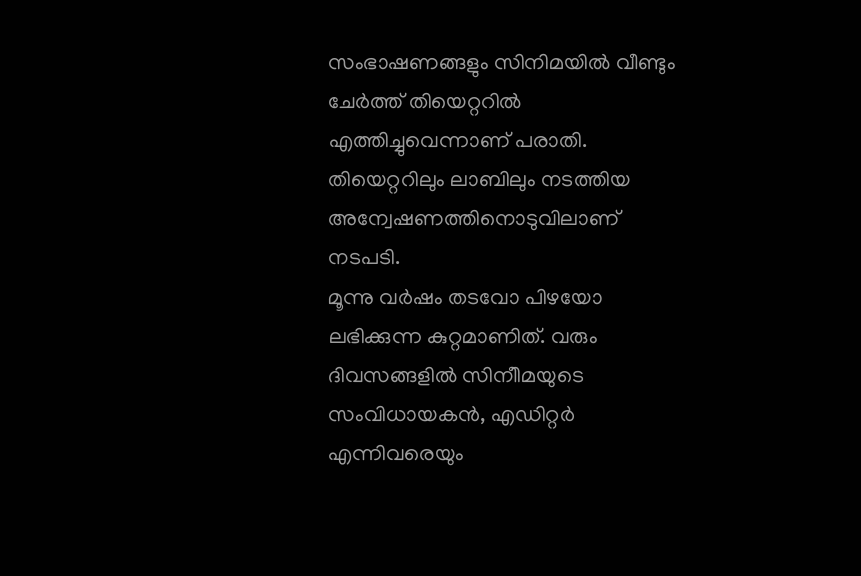സംഭാഷണങ്ങളും സിനിമയിൽ വീണ്ടും ചേർത്ത് തിയെറ്ററിൽ എത്തിച്ചുവെന്നാണ് പരാതി. തിയെറ്ററിലും ലാബിലും നടത്തിയ അന്വേഷണത്തിനൊടുവിലാണ് നടപടി.
മൂന്നു വർഷം തടവോ പിഴയോ ലഭിക്കുന്ന കുറ്റമാണിത്. വരും ദിവസങ്ങളിൽ സിനീിമയുടെ സംവിധായകൻ, എഡിറ്റർ എന്നിവരെയും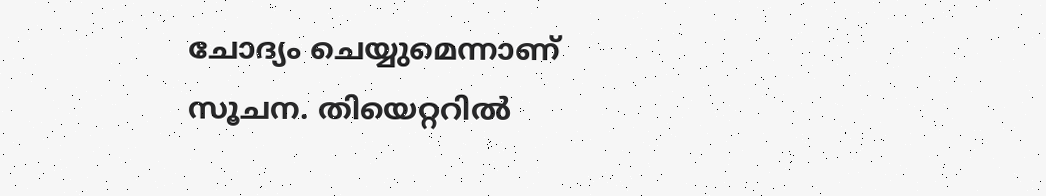ചോദ്യം ചെയ്യുമെന്നാണ് സൂചന. തിയെറ്ററിൽ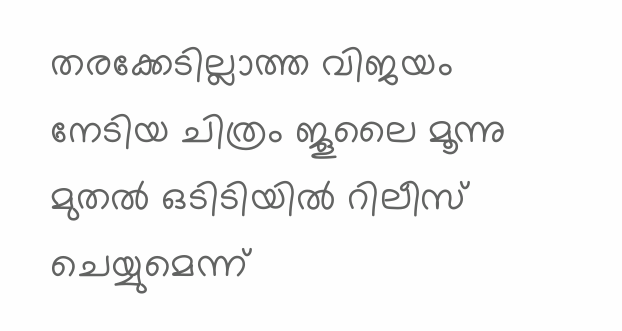തരക്കേടില്ലാത്ത വിജയം നേടിയ ചിത്രം ജൂലൈ മൂന്നു മുതൽ ഒടിടിയിൽ റിലീസ് ചെയ്യുമെന്ന്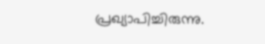പ്രഖ്യാപിച്ചിരുന്നു.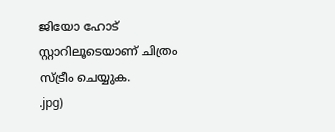ജിയോ ഹോട് സ്റ്റാറിലൂടെയാണ് ചിത്രം സ്ട്രീം ചെയ്യുക.
.jpg)